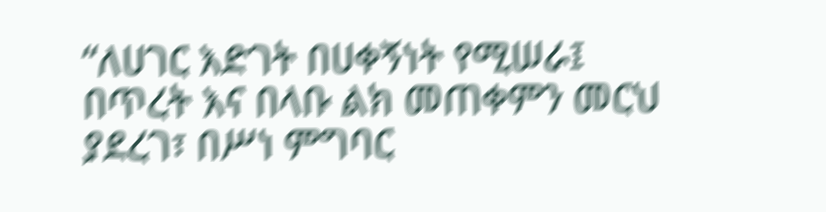“ለሀገር እድገት በሀቀኝነት የሚሠራ፤ በጥረት እና በላቡ ልክ መጠቀምን መርህ ያደረገ፣ በሥነ ምግባር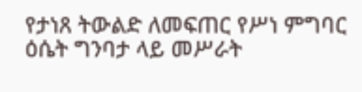የታነጸ ትውልድ ለመፍጠር የሥነ ምግባር ዕሴት ግንባታ ላይ መሥራት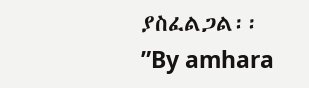ያስፈልጋል፡፡”By amhara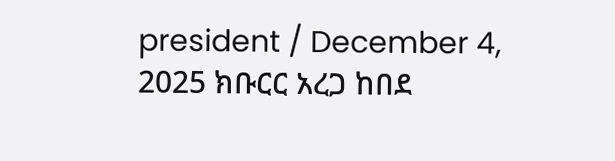president / December 4, 2025 ክቡርር አረጋ ከበደ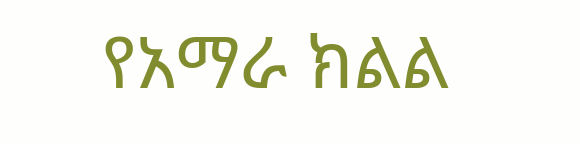የአማራ ክልል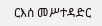ርእሰ መሥተዳድር